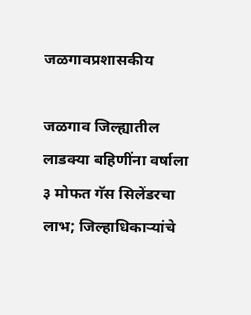जळगावप्रशासकीय

जळगाव जिल्ह्यातील लाडक्या बहिणींना वर्षाला ३ मोफत गॅस सिलेंडरचा लाभ; जिल्हाधिकाऱ्यांचे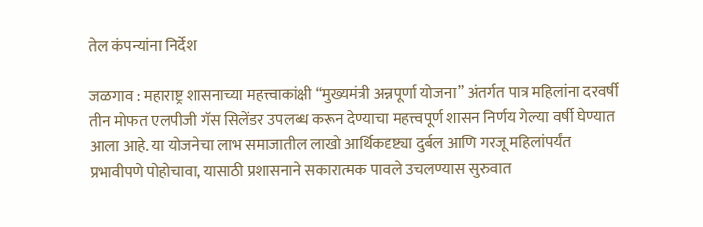तेल कंपन्यांना निर्देश

जळगाव : महाराष्ट्र शासनाच्या महत्त्वाकांक्षी “मुख्यमंत्री अन्नपूर्णा योजना” अंतर्गत पात्र महिलांना दरवर्षी तीन मोफत एलपीजी गॅस सिलेंडर उपलब्ध करून देण्याचा महत्त्वपूर्ण शासन निर्णय गेल्या वर्षी घेण्यात आला आहे. या योजनेचा लाभ समाजातील लाखो आर्थिकदृष्ट्या दुर्बल आणि गरजू महिलांपर्यंत प्रभावीपणे पोहोचावा, यासाठी प्रशासनाने सकारात्मक पावले उचलण्यास सुरुवात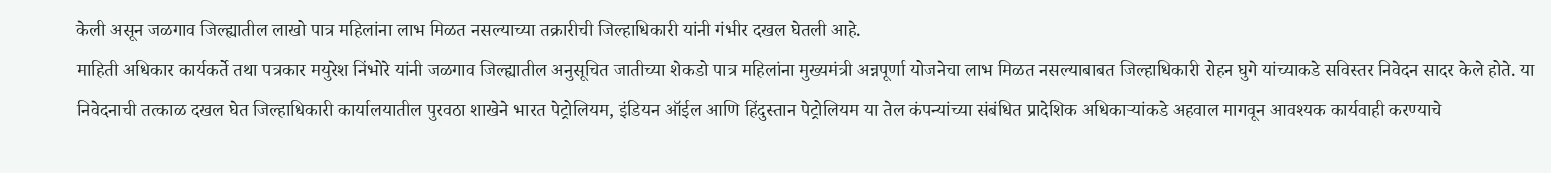केली असून जळगाव जिल्ह्यातील लाखो पात्र महिलांना लाभ मिळत नसल्याच्या तक्रारीची जिल्हाधिकारी यांनी गंभीर दखल घेतली आहे.
माहिती अधिकार कार्यकर्ते तथा पत्रकार मयुरेश निंभोरे यांनी जळगाव जिल्ह्यातील अनुसूचित जातीच्या शेकडो पात्र महिलांना मुख्यमंत्री अन्नपूर्णा योजनेचा लाभ मिळत नसल्याबाबत जिल्हाधिकारी रोहन घुगे यांच्याकडे सविस्तर निवेदन सादर केले होते. या निवेदनाची तत्काळ दखल घेत जिल्हाधिकारी कार्यालयातील पुरवठा शाखेने भारत पेट्रोलियम, इंडियन ऑईल आणि हिंदुस्तान पेट्रोलियम या तेल कंपन्यांच्या संबंधित प्रादेशिक अधिकाऱ्यांकडे अहवाल मागवून आवश्यक कार्यवाही करण्याचे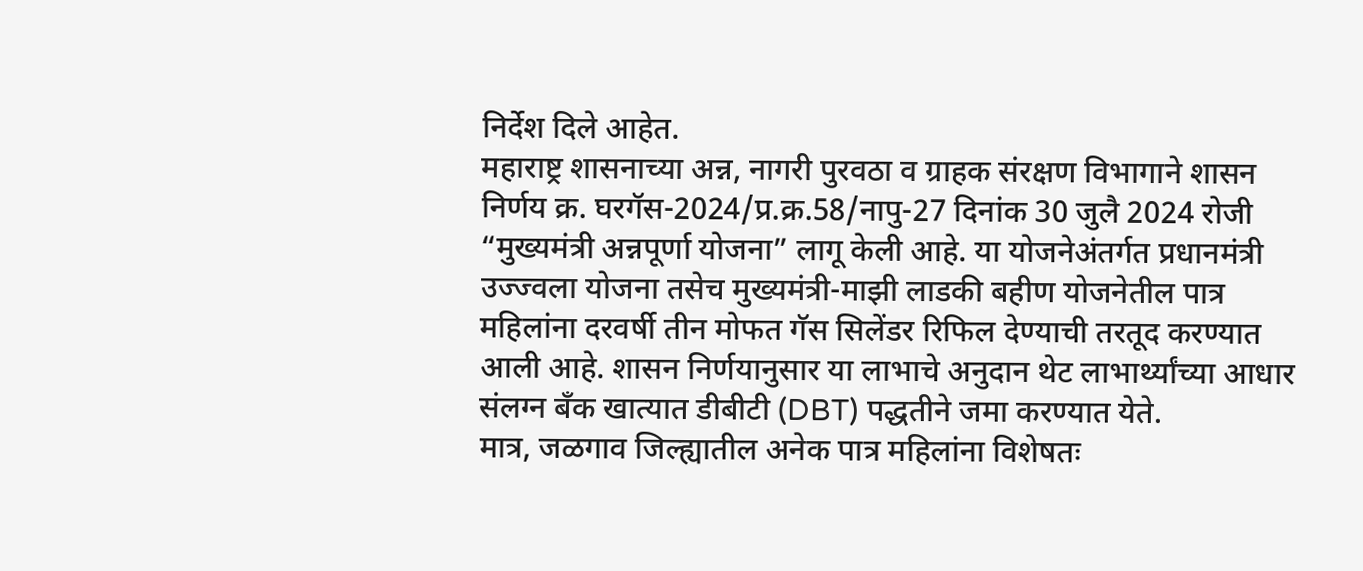निर्देश दिले आहेत.
महाराष्ट्र शासनाच्या अन्न, नागरी पुरवठा व ग्राहक संरक्षण विभागाने शासन निर्णय क्र. घरगॅस-2024/प्र.क्र.58/नापु-27 दिनांक 30 जुलै 2024 रोजी “मुख्यमंत्री अन्नपूर्णा योजना” लागू केली आहे. या योजनेअंतर्गत प्रधानमंत्री उज्ज्वला योजना तसेच मुख्यमंत्री-माझी लाडकी बहीण योजनेतील पात्र महिलांना दरवर्षी तीन मोफत गॅस सिलेंडर रिफिल देण्याची तरतूद करण्यात आली आहे. शासन निर्णयानुसार या लाभाचे अनुदान थेट लाभार्थ्यांच्या आधार संलग्न बँक खात्यात डीबीटी (DBT) पद्धतीने जमा करण्यात येते.
मात्र, जळगाव जिल्ह्यातील अनेक पात्र महिलांना विशेषतः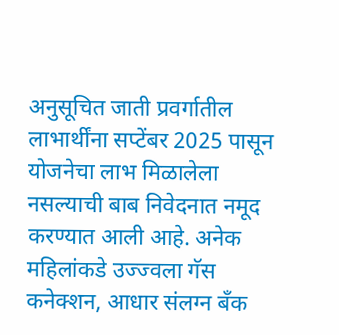अनुसूचित जाती प्रवर्गातील लाभार्थींना सप्टेंबर 2025 पासून योजनेचा लाभ मिळालेला नसल्याची बाब निवेदनात नमूद करण्यात आली आहे. अनेक महिलांकडे उज्ज्वला गॅस कनेक्शन, आधार संलग्न बँक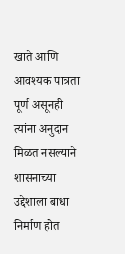खाते आणि आवश्यक पात्रता पूर्ण असूनही त्यांना अनुदान मिळत नसल्याने शासनाच्या उद्देशाला बाधा निर्माण होत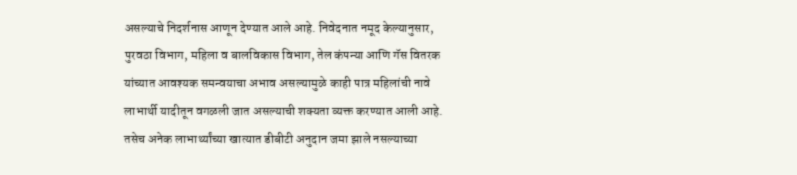असल्याचे निदर्शनास आणून देण्यात आले आहे. निवेदनात नमूद केल्यानुसार, पुरवठा विभाग, महिला व बालविकास विभाग, तेल कंपन्या आणि गॅस वितरक यांच्यात आवश्यक समन्वयाचा अभाव असल्यामुळे काही पात्र महिलांची नावे लाभार्थी यादीतून वगळली जात असल्याची शक्यता व्यक्त करण्यात आली आहे. तसेच अनेक लाभार्थ्यांच्या खात्यात डीबीटी अनुदान जमा झाले नसल्याच्या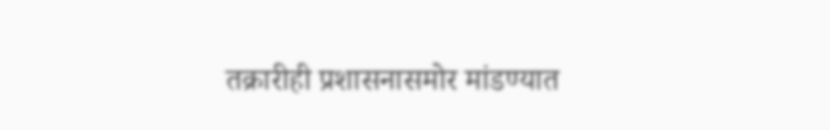तक्रारीही प्रशासनासमोर मांडण्यात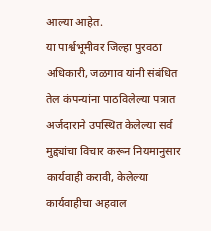आल्या आहेत.
या पार्श्वभूमीवर जिल्हा पुरवठा अधिकारी, जळगाव यांनी संबंधित तेल कंपन्यांना पाठविलेल्या पत्रात अर्जदाराने उपस्थित केलेल्या सर्व मुद्द्यांचा विचार करून नियमानुसार कार्यवाही करावी, केलेल्या कार्यवाहीचा अहवाल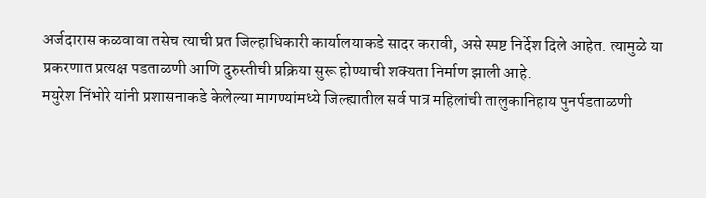अर्जदारास कळवावा तसेच त्याची प्रत जिल्हाधिकारी कार्यालयाकडे सादर करावी, असे स्पष्ट निर्देश दिले आहेत. त्यामुळे या प्रकरणात प्रत्यक्ष पडताळणी आणि दुरुस्तीची प्रक्रिया सुरू होण्याची शक्यता निर्माण झाली आहे.
मयुरेश निंभोरे यांनी प्रशासनाकडे केलेल्या मागण्यांमध्ये जिल्ह्यातील सर्व पात्र महिलांची तालुकानिहाय पुनर्पडताळणी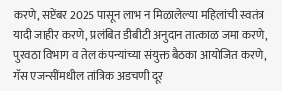करणे, सप्टेंबर 2025 पासून लाभ न मिळालेल्या महिलांची स्वतंत्र यादी जाहीर करणे, प्रलंबित डीबीटी अनुदान तात्काळ जमा करणे, पुरवठा विभाग व तेल कंपन्यांच्या संयुक्त बैठका आयोजित करणे, गॅस एजन्सींमधील तांत्रिक अडचणी दूर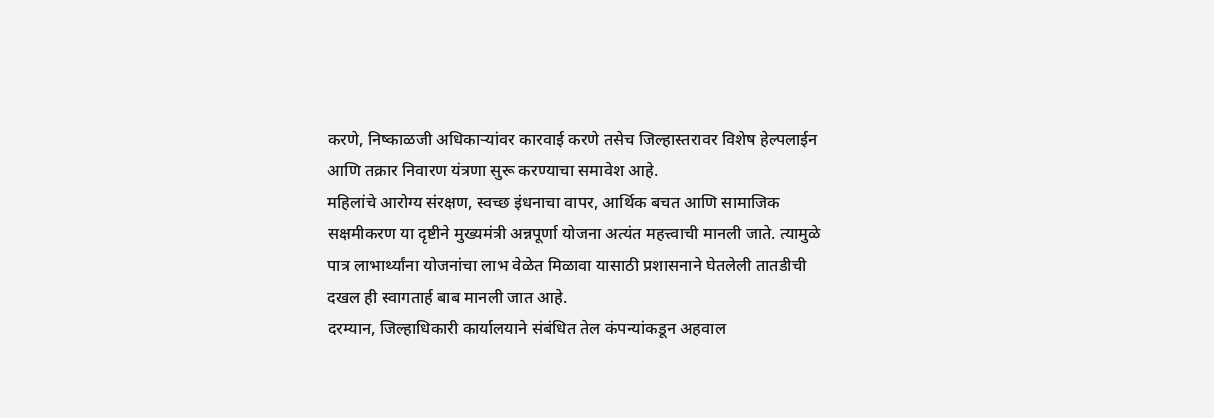करणे, निष्काळजी अधिकाऱ्यांवर कारवाई करणे तसेच जिल्हास्तरावर विशेष हेल्पलाईन आणि तक्रार निवारण यंत्रणा सुरू करण्याचा समावेश आहे.
महिलांचे आरोग्य संरक्षण, स्वच्छ इंधनाचा वापर, आर्थिक बचत आणि सामाजिक सक्षमीकरण या दृष्टीने मुख्यमंत्री अन्नपूर्णा योजना अत्यंत महत्त्वाची मानली जाते. त्यामुळे पात्र लाभार्थ्यांना योजनांचा लाभ वेळेत मिळावा यासाठी प्रशासनाने घेतलेली तातडीची दखल ही स्वागतार्ह बाब मानली जात आहे.
दरम्यान, जिल्हाधिकारी कार्यालयाने संबंधित तेल कंपन्यांकडून अहवाल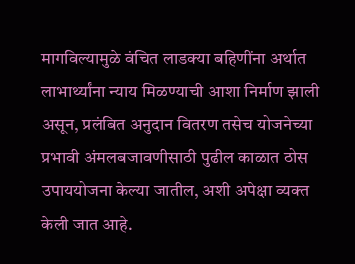मागविल्यामुळे वंचित लाडक्या बहिणींना अर्थात लाभार्थ्यांना न्याय मिळण्याची आशा निर्माण झाली असून, प्रलंबित अनुदान वितरण तसेच योजनेच्या प्रभावी अंमलबजावणीसाठी पुढील काळात ठोस उपाययोजना केल्या जातील, अशी अपेक्षा व्यक्त केली जात आहे.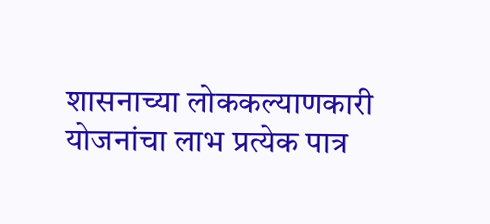शासनाच्या लोककल्याणकारी योजनांचा लाभ प्रत्येक पात्र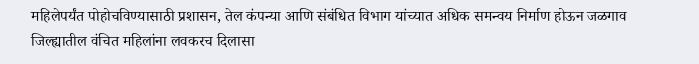महिलेपर्यंत पोहोचविण्यासाठी प्रशासन, तेल कंपन्या आणि संबंधित विभाग यांच्यात अधिक समन्वय निर्माण होऊन जळगाव जिल्ह्यातील वंचित महिलांना लवकरच दिलासा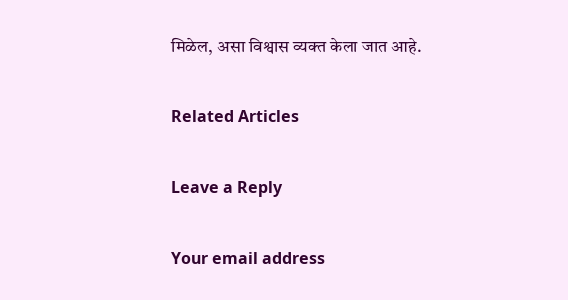मिळेल, असा विश्वास व्यक्त केला जात आहे.

Related Articles

Leave a Reply

Your email address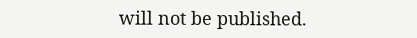will not be published.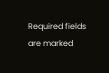Required fields are marked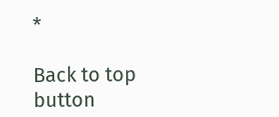*

Back to top button